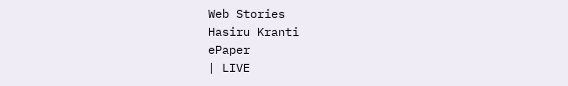Web Stories
Hasiru Kranti
ePaper
| LIVE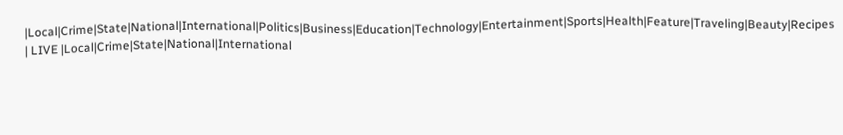|Local|Crime|State|National|International|Politics|Business|Education|Technology|Entertainment|Sports|Health|Feature|Traveling|Beauty|Recipes
| LIVE |Local|Crime|State|National|International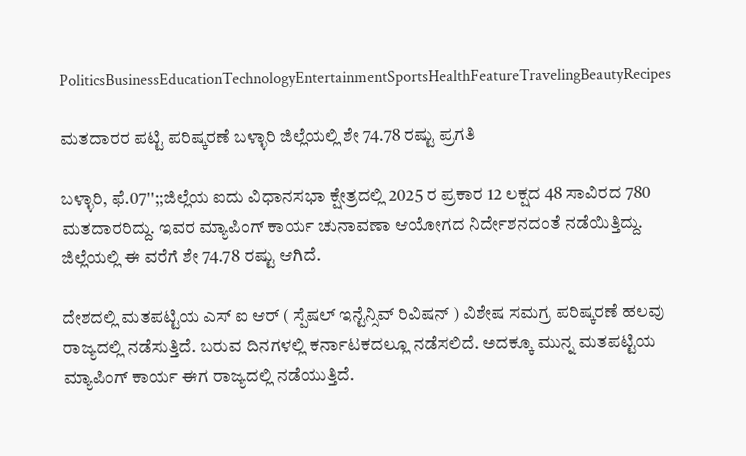PoliticsBusinessEducationTechnologyEntertainmentSportsHealthFeatureTravelingBeautyRecipes

ಮತದಾರರ ಪಟ್ಟಿ ಪರಿಷ್ಕರಣೆ ಬಳ್ಳಾರಿ ಜಿಲ್ಲೆಯಲ್ಲಿ ಶೇ 74.78 ರಷ್ಟು ಪ್ರಗತಿ

ಬಳ್ಳಾರಿ, ಫೆ.07'';;ಜಿಲ್ಲೆಯ ಐದು ವಿಧಾನಸಭಾ ಕ್ಷೇತ್ರದಲ್ಲಿ 2025 ರ ಪ್ರಕಾರ 12 ಲಕ್ಷದ 48 ಸಾವಿರದ 780 ಮತದಾರರಿದ್ದು. ಇವರ ಮ್ಯಾಪಿಂಗ್ ಕಾರ್ಯ ಚುನಾವಣಾ ಆಯೋಗದ ನಿರ್ದೇಶನದಂತೆ ನಡೆಯಿತ್ತಿದ್ದು. ಜಿಲ್ಲೆಯಲ್ಲಿ ಈ ವರೆಗೆ ಶೇ 74.78 ರಷ್ಟು ಆಗಿದೆ.

ದೇಶದಲ್ಲಿ ಮತಪಟ್ಟಿಯ ಎಸ್ ಐ ಆರ್ ( ಸ್ಪೆಷಲ್ ಇನ್ಟೆನ್ಸಿವ್ ರಿವಿಷನ್ ) ವಿಶೇಷ ಸಮಗ್ರ ಪರಿಷ್ಕರಣೆ ಹಲವು ರಾಜ್ಯದಲ್ಲಿ ನಡೆಸುತ್ತಿದೆ. ಬರುವ ದಿನಗಳಲ್ಲಿ ಕರ್ನಾಟಕದಲ್ಲೂ ನಡೆಸಲಿದೆ. ಅದಕ್ಕೂ ಮುನ್ನ ಮತಪಟ್ಟಿಯ ಮ್ಯಾಪಿಂಗ್ ಕಾರ್ಯ ಈಗ ರಾಜ್ಯದಲ್ಲಿ ನಡೆಯುತ್ತಿದೆ.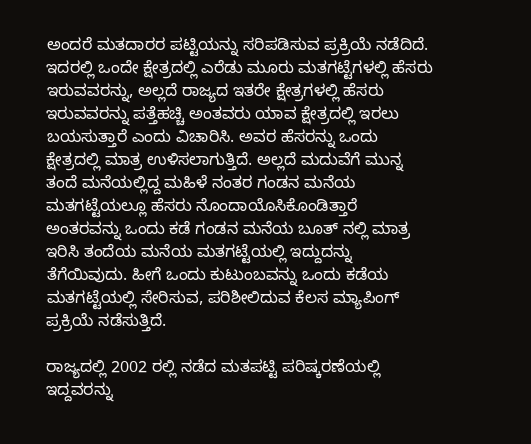ಅಂದರೆ ಮತದಾರರ ಪಟ್ಟಿಯನ್ನು ಸರಿಪಡಿಸುವ ಪ್ರಕ್ರಿಯೆ ನಡೆದಿದೆ. ಇದರಲ್ಲಿ ಒಂದೇ ಕ್ಷೇತ್ರದಲ್ಲಿ ಎರೆಡು ಮೂರು ಮತಗಟ್ಟೆಗಳಲ್ಲಿ ಹೆಸರು ಇರುವವರನ್ನು, ಅಲ್ಲದೆ ರಾಜ್ಯದ ಇತರೇ ಕ್ಷೇತ್ರಗಳಲ್ಲಿ ಹೆಸರು ಇರುವವರನ್ನು ಪತ್ತೆಹಚ್ಚಿ ಅಂತವರು ಯಾವ ಕ್ಷೇತ್ರದಲ್ಲಿ ಇರಲು ಬಯಸುತ್ತಾರೆ ಎಂದು ವಿಚಾರಿಸಿ. ಅವರ ಹೆಸರನ್ನು ಒಂದು ಕ್ಷೇತ್ರದಲ್ಲಿ ಮಾತ್ರ ಉಳಿಸಲಾಗುತ್ತಿದೆ. ಅಲ್ಲದೆ ಮದುವೆಗೆ ಮುನ್ನ ತಂದೆ ಮನೆಯಲ್ಲಿದ್ದ ಮಹಿಳೆ ನಂತರ ಗಂಡನ ಮನೆಯ ಮತಗಟ್ಟೆಯಲ್ಲೂ ಹೆಸರು ನೊಂದಾಯೊಸಿಕೊಂಡಿತ್ತಾರೆ ಅಂತರವನ್ನು ಒಂದು ಕಡೆ ಗಂಡನ ಮನೆಯ ಬೂತ್ ನಲ್ಲಿ ಮಾತ್ರ ಇರಿಸಿ ತಂದೆಯ ಮನೆಯ ಮತಗಟ್ಟೆಯಲ್ಲಿ ಇದ್ದುದನ್ನು ತೆಗೆಯಿವುದು. ಹೀಗೆ ಒಂದು ಕುಟುಂಬವನ್ನು ಒಂದು ಕಡೆಯ ಮತಗಟ್ಟೆಯಲ್ಲಿ ಸೇರಿಸುವ, ಪರಿಶೀಲಿದುವ ಕೆಲಸ ಮ್ಯಾಪಿಂಗ್ ಪ್ರಕ್ರಿಯೆ ನಡೆಸುತ್ತಿದೆ.

ರಾಜ್ಯದಲ್ಲಿ 2002 ರಲ್ಲಿ ನಡೆದ ಮತಪಟ್ಟಿ ಪರಿಷ್ಕರಣೆಯಲ್ಲಿ ಇದ್ದವರನ್ನು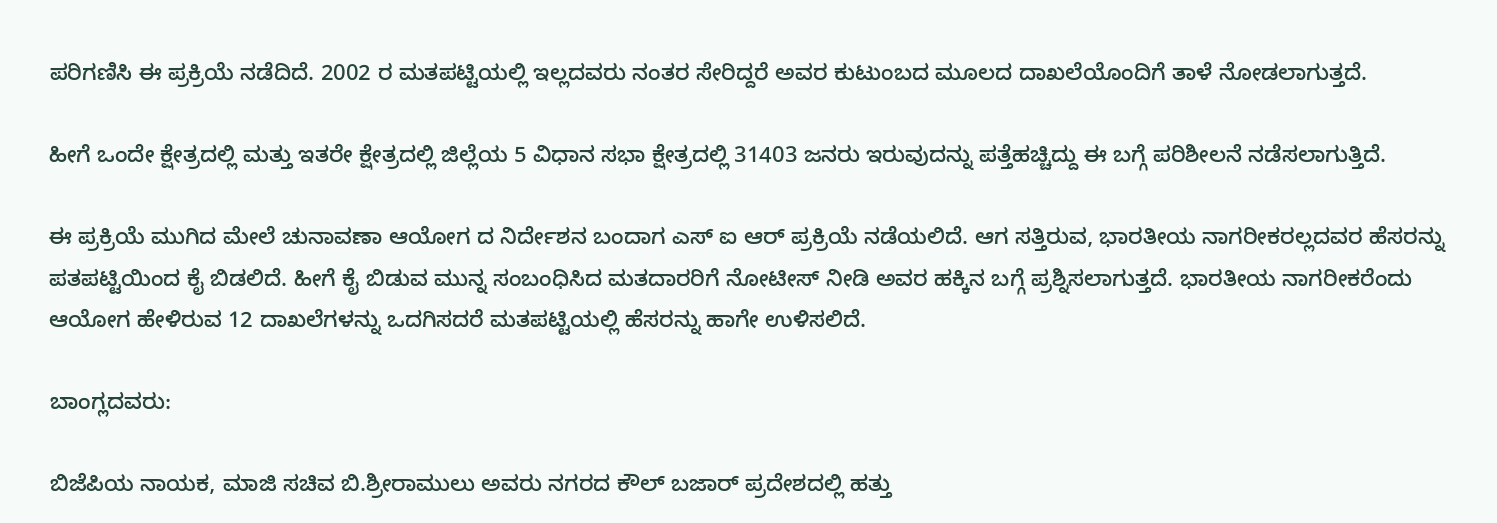ಪರಿಗಣಿಸಿ ಈ ಪ್ರಕ್ರಿಯೆ ನಡೆದಿದೆ. 2002 ರ ಮತಪಟ್ಟಿಯಲ್ಲಿ ಇಲ್ಲದವರು ನಂತರ ಸೇರಿದ್ದರೆ ಅವರ ಕುಟುಂಬದ ಮೂಲದ ದಾಖಲೆಯೊಂದಿಗೆ ತಾಳೆ ನೋಡಲಾಗುತ್ತದೆ.

ಹೀಗೆ ಒಂದೇ ಕ್ಷೇತ್ರದಲ್ಲಿ ಮತ್ತು ಇತರೇ ಕ್ಷೇತ್ರದಲ್ಲಿ ಜಿಲ್ಲೆಯ 5 ವಿಧಾನ ಸಭಾ ಕ್ಷೇತ್ರದಲ್ಲಿ 31403 ಜನರು ಇರುವುದನ್ನು ಪತ್ತೆಹಚ್ಚಿದ್ದು ಈ ಬಗ್ಗೆ ಪರಿಶೀಲನೆ ನಡೆಸಲಾಗುತ್ತಿದೆ.

ಈ ಪ್ರಕ್ರಿಯೆ ಮುಗಿದ ಮೇಲೆ ಚುನಾವಣಾ ಆಯೋಗ ದ ನಿರ್ದೇಶನ ಬಂದಾಗ ಎಸ್ ಐ ಆರ್ ಪ್ರಕ್ರಿಯೆ ನಡೆಯಲಿದೆ. ಆಗ ಸತ್ತಿರುವ, ಭಾರತೀಯ ನಾಗರೀಕರಲ್ಲದವರ ಹೆಸರನ್ನು ಪತಪಟ್ಟಿಯಿಂದ ಕೈ ಬಿಡಲಿದೆ. ಹೀಗೆ ಕೈ ಬಿಡುವ ಮುನ್ನ ಸಂಬಂಧಿಸಿದ ಮತದಾರರಿಗೆ ನೋಟೀಸ್ ನೀಡಿ ಅವರ ಹಕ್ಕಿನ ಬಗ್ಗೆ ಪ್ರಶ್ನಿಸಲಾಗುತ್ತದೆ. ಭಾರತೀಯ ನಾಗರೀಕರೆಂದು ಆಯೋಗ ಹೇಳಿರುವ 12 ದಾಖಲೆಗಳನ್ನು ಒದಗಿಸದರೆ ಮತಪಟ್ಟಿಯಲ್ಲಿ ಹೆಸರನ್ನು ಹಾಗೇ ಉಳಿಸಲಿದೆ.

ಬಾಂಗ್ಲದವರು:

ಬಿಜೆಪಿಯ ನಾಯಕ, ಮಾಜಿ ಸಚಿವ ಬಿ.ಶ್ರೀರಾಮುಲು ಅವರು ನಗರದ ಕೌಲ್ ಬಜಾರ್ ಪ್ರದೇಶದಲ್ಲಿ ಹತ್ತು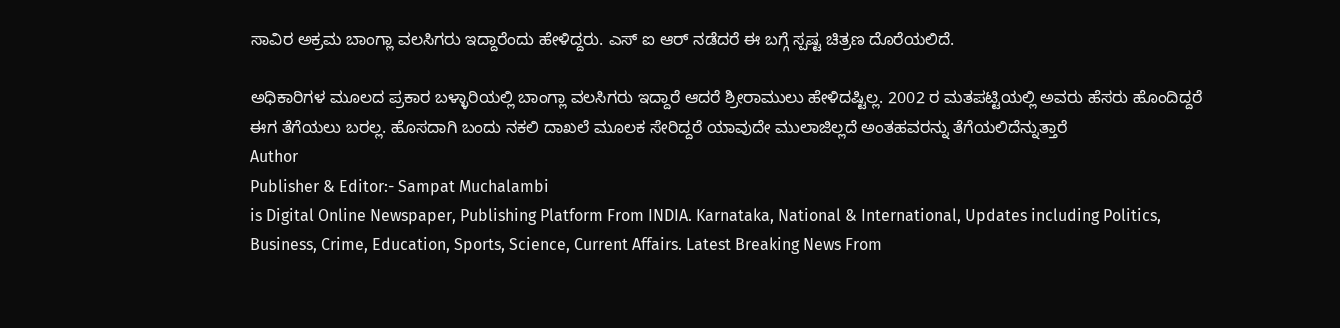ಸಾವಿರ ಅಕ್ರಮ ಬಾಂಗ್ಲಾ ವಲಸಿಗರು ಇದ್ದಾರೆಂದು ಹೇಳಿದ್ದರು. ಎಸ್ ಐ ಆರ್ ನಡೆದರೆ ಈ ಬಗ್ಗೆ ಸ್ಪಷ್ಟ ಚಿತ್ರಣ ದೊರೆಯಲಿದೆ.

ಅಧಿಕಾರಿಗಳ ಮೂಲದ ಪ್ರಕಾರ ಬಳ್ಳಾರಿಯಲ್ಲಿ ಬಾಂಗ್ಲಾ ವಲಸಿಗರು ಇದ್ದಾರೆ ಆದರೆ ಶ್ರೀರಾಮುಲು ಹೇಳಿದಷ್ಟಿಲ್ಲ. 2002 ರ ಮತಪಟ್ಟಿಯಲ್ಲಿ ಅವರು ಹೆಸರು ಹೊಂದಿದ್ದರೆ ಈಗ ತೆಗೆಯಲು ಬರಲ್ಲ. ಹೊಸದಾಗಿ ಬಂದು ನಕಲಿ ದಾಖಲೆ ಮೂಲಕ ಸೇರಿದ್ದರೆ ಯಾವುದೇ ಮುಲಾಜಿಲ್ಲದೆ ಅಂತಹವರನ್ನು ತೆಗೆಯಲಿದೆನ್ನುತ್ತಾರೆ
Author
Publisher & Editor:- Sampat Muchalambi
is Digital Online Newspaper, Publishing Platform From INDIA. Karnataka, National & International, Updates including Politics, Business, Crime, Education, Sports, Science, Current Affairs. Latest Breaking News From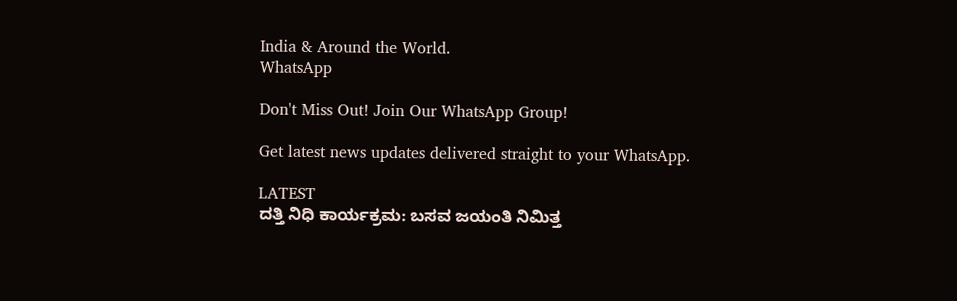India & Around the World.
WhatsApp

Don't Miss Out! Join Our WhatsApp Group!

Get latest news updates delivered straight to your WhatsApp.

LATEST
ದತ್ತಿ ನಿಧಿ ಕಾರ್ಯಕ್ರಮ: ಬಸವ ಜಯಂತಿ ನಿಮಿತ್ತ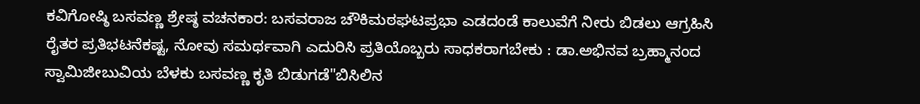ಕವಿಗೋಷ್ಠಿ ಬಸವಣ್ಣ ಶ್ರೇಷ್ಠ ವಚನಕಾರ: ಬಸವರಾಜ ಚೌಕಿಮಠಘಟಪ್ರಭಾ ಎಡದಂಡೆ ಕಾಲುವೆಗೆ ನೀರು ಬಿಡಲು ಆಗ್ರಹಿಸಿ ರೈತರ ಪ್ರತಿಭಟನೆಕಷ್ಟ, ನೋವು ಸಮರ್ಥವಾಗಿ ಎದುರಿಸಿ ಪ್ರತಿಯೊಬ್ಬರು ಸಾಧಕರಾಗಬೇಕು : ಡಾ.ಅಭಿನವ ಬ್ರಹ್ಮಾನಂದ ಸ್ವಾಮಿಜೀಬುವಿಯ ಬೆಳಕು ಬಸವಣ್ಣ ಕೃತಿ ಬಿಡುಗಡೆ"ಬಿಸಿಲಿನ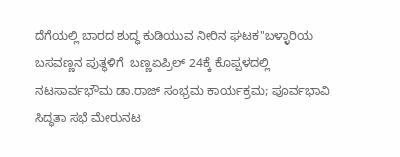ದೆಗೆಯಲ್ಲಿ ಬಾರದ ಶುದ್ಧ ಕುಡಿಯುವ ನೀರಿನ ಘಟಕ"ಬಳ್ಳಾರಿಯ  ಬಸವಣ್ಣನ ಪುತ್ಥಳಿಗೆ  ಬಣ್ಣಏಪ್ರಿಲ್ 24ಕ್ಕೆ ಕೊಪ್ಪಳದಲ್ಲಿ ನಟಸಾರ್ವಭೌಮ ಡಾ.ರಾಜ್ ಸಂಭ್ರಮ ಕಾರ್ಯಕ್ರಮ; ಪೂರ್ವಭಾವಿ ಸಿದ್ಧತಾ ಸಭೆ ಮೇರುನಟ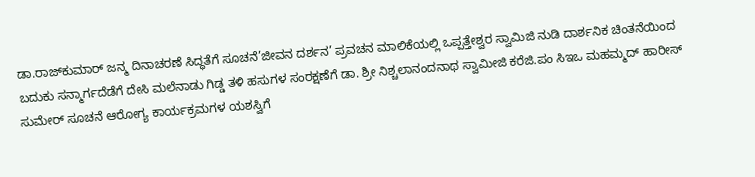ಡಾ.ರಾಜ್‌ಕುಮಾರ್ ಜನ್ಮ ದಿನಾಚರಣೆ ಸಿದ್ಧತೆಗೆ ಸೂಚನೆ’ಜೀವನ ದರ್ಶನ’ ಪ್ರವಚನ ಮಾಲಿಕೆಯಲ್ಲಿ ಒಪ್ಪತ್ತೇಶ್ವರ ಸ್ವಾಮಿಜಿ ನುಡಿ ದಾರ್ಶನಿಕ ಚಿಂತನೆಯಿಂದ ಬದುಕು ಸನ್ಮಾರ್ಗದೆಡೆಗೆ ದೇಸಿ ಮಲೆನಾಡು ಗಿಡ್ಡ ತಳಿ ಹಸುಗಳ ಸಂರಕ್ಷಣೆಗೆ ಡಾ. ಶ್ರೀ ನಿಶ್ಚಲಾನಂದನಾಥ ಸ್ವಾಮೀಜಿ ಕರೆಜಿ.ಪಂ ಸಿಇಒ ಮಹಮ್ಮದ್ ಹಾರೀಸ್ ಸುಮೇರ್ ಸೂಚನೆ ಆರೋಗ್ಯ ಕಾರ್ಯಕ್ರಮಗಳ ಯಶಸ್ವಿಗೆ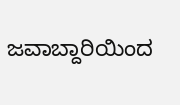ಜವಾಬ್ದಾರಿಯಿಂದ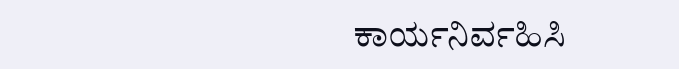ಕಾರ್ಯನಿರ್ವಹಿಸಿ